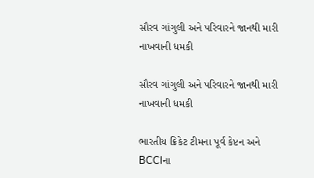સૌરવ ગાંગુલી અને પરિવારને જાનથી મારી નાખવાની ધમકી

સૌરવ ગાંગુલી અને પરિવારને જાનથી મારી નાખવાની ધમકી

ભારતીય ક્રિકેટ ટીમના પૂર્વ કેપ્ટન અને BCCIના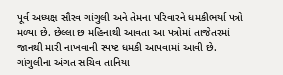પૂર્વ અધ્યક્ષ સૌરવ ગાંગુલી અને તેમના પરિવારને ધમકીભર્યા પત્રો મળ્યા છે. છેલ્લા છ મહિનાથી આવતા આ પત્રોમાં તાજેતરમાં જાનથી મારી નાખવાની સ્પષ્ટ ધમકી આપવામાં આવી છે. ગાંગુલીના અંગત સચિવ તાનિયા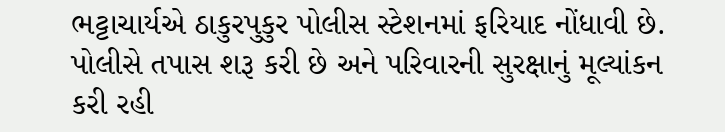ભટ્ટાચાર્યએ ઠાકુરપુકુર પોલીસ સ્ટેશનમાં ફરિયાદ નોંધાવી છે. પોલીસે તપાસ શરૂ કરી છે અને પરિવારની સુરક્ષાનું મૂલ્યાંકન કરી રહી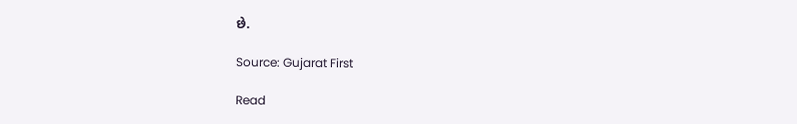છે.

Source: Gujarat First

Read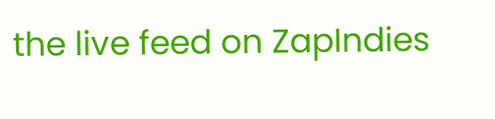the live feed on ZapIndies